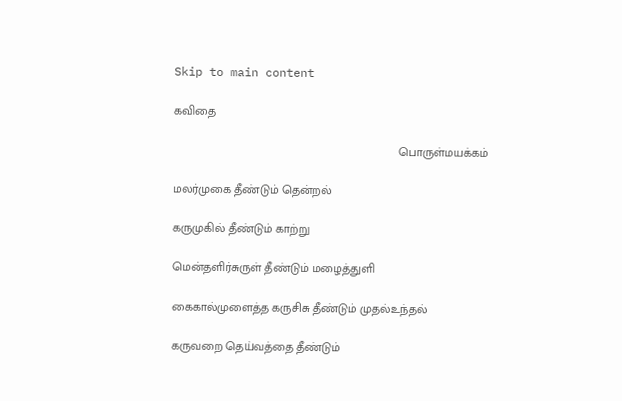Skip to main content

கவிதை

                                                                   பொருள்மயக்கம்

மலர்முகை தீண்டும் தென்றல்

கருமுகில் தீண்டும் காற்று

மென்தளிர்சுருள் தீண்டும் மழைத்துளி

கைகால்முளைத்த கருசிசு தீண்டும் முதல்உந்தல்

கருவறை தெய்வத்தை தீண்டும்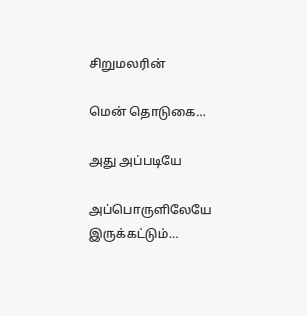சிறுமலரின்

மென் தொடுகை…

அது அப்படியே

அப்பொருளிலேயே இருக்கட்டும்…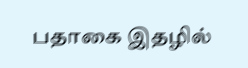பதாகை இதழில்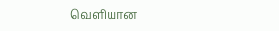வெளியான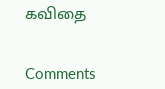கவிதை


Comments